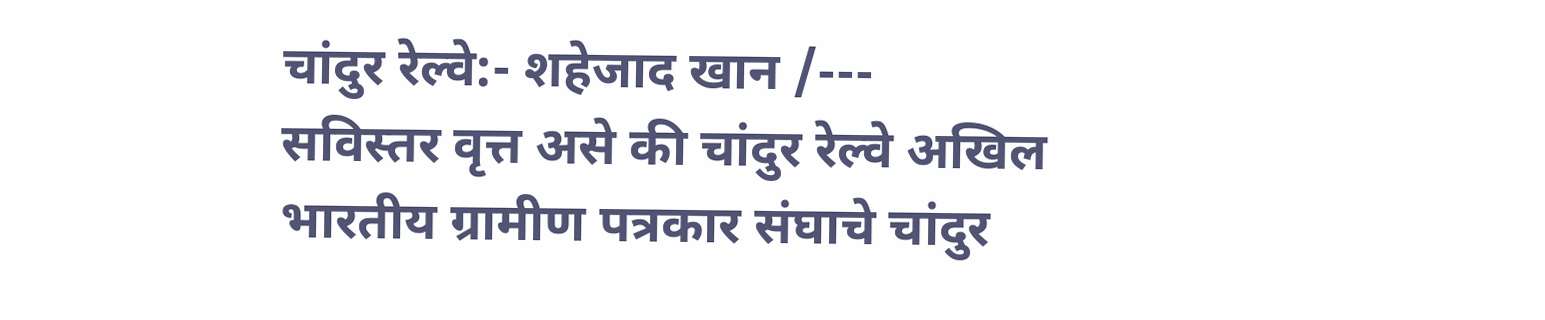चांदुर रेल्वे:- शहेजाद खान /---
सविस्तर वृत्त असे की चांदुर रेल्वे अखिल भारतीय ग्रामीण पत्रकार संघाचे चांदुर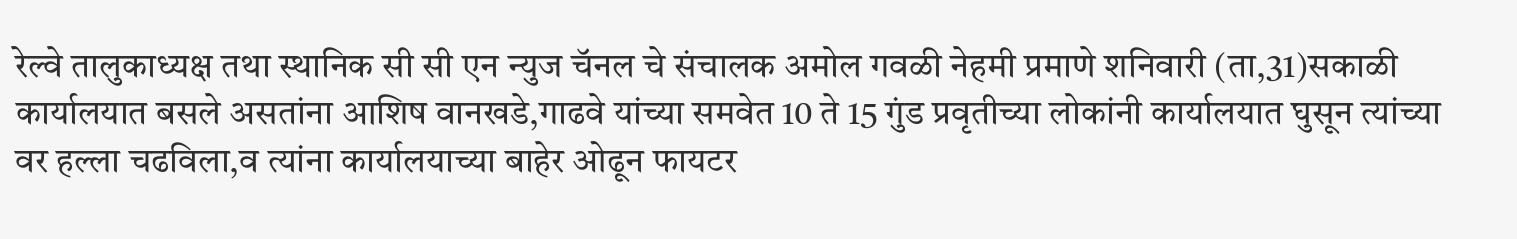रेल्वे तालुकाध्यक्ष तथा स्थानिक सी सी एन न्युज चॅनल चे संचालक अमोल गवळी नेहमी प्रमाणे शनिवारी (ता,31)सकाळी कार्यालयात बसले असतांना आशिष वानखडे,गाढवे यांच्या समवेत 10 ते 15 गुंड प्रवृतीच्या लोकांनी कार्यालयात घुसून त्यांच्या वर हल्ला चढविला,व त्यांना कार्यालयाच्या बाहेर ओढून फायटर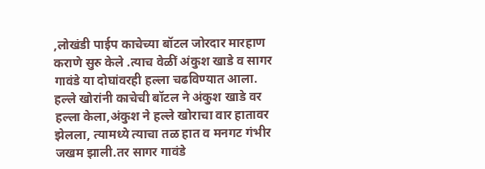,लोखंडी पाईप काचेच्या बॉटल जोरदार मारहाण कराणे सुरु केले .त्याच वेळीं अंकुश खाडे व सागर गावंडे या दोघांवरही हल्ला चढविण्यात आला. हल्ले खोरांनी काचेची बॉटल ने अंकुश खाडे वर हल्ला केला,अंकुश ने हल्ले खोराचा वार हातावर झेलला, त्यामध्ये त्याचा तळ हात व मनगट गंभीर जखम झाली.तर सागर गावंडे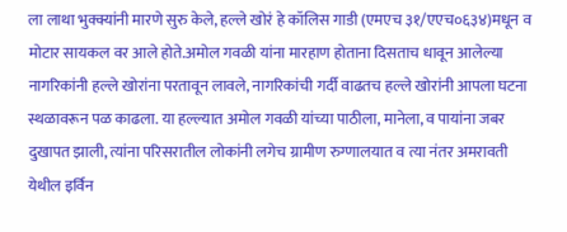ला लाथा भुक्क्यांनी मारणे सुरु केले, हल्ले खोरं हे कॉलिस गाडी (एमएच ३१/एएच०६३४)मधून व मोटार सायकल वर आले होते.अमोल गवळी यांना मारहाण होताना दिसताच धावून आलेल्या नागरिकांनी हल्ले खोरांना परतावून लावले, नागरिकांची गर्दी वाढतच हल्ले खोरांनी आपला घटना स्थळावरून पळ काढला. या हल्ल्यात अमोल गवळी यांच्या पाठीला, मानेला, व पायांना जबर दुखापत झाली, त्यांना परिसरातील लोकांनी लगेच ग्रामीण रुग्णालयात व त्या नंतर अमरावती येथील इर्विन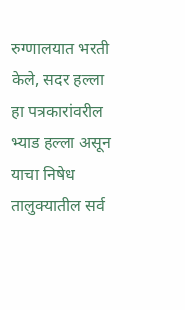रुग्णालयात भरती केले, सदर हल्ला हा पत्रकारांवरील भ्याड हल्ला असून याचा निषेध तालुक्यातील सर्व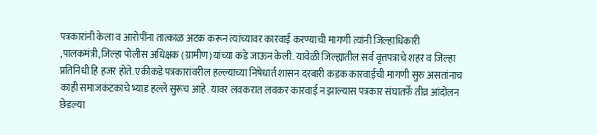पत्रकारांनी केला व आरोपींना तात्काळ अटक करून त्यांच्यावर कारवाई करण्याची मागणी त्यांनी जिल्हाधिकारी ,पालकमंत्री,जिल्हा पोलीस अधिक्षक (ग्रामीण)यांच्या कडे जाऊन केली. यावेळी जिल्ह्यातील सर्व वृत्तपत्राचे शहर व जिल्हा प्रतिनिधी हि हजर होते. एकीकडे पत्रकारांवरील हल्ल्याच्या निषेधार्त शासन दरबारी कडक कारवाईची मागणी सुरु असतांनाच काही समाजकंटकाचे भ्याड हल्ले सुरूच आहे. यावर लवकरात लवकर कारवाई न झाल्यास पत्रकार संघातर्फे तीव्र आंदोलन छेडल्या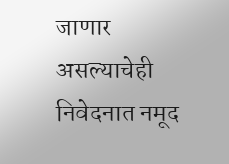जाणार असल्याचेही निवेदनात नमूद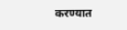करण्यात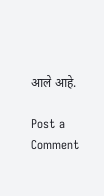आले आहे.

Post a Comment